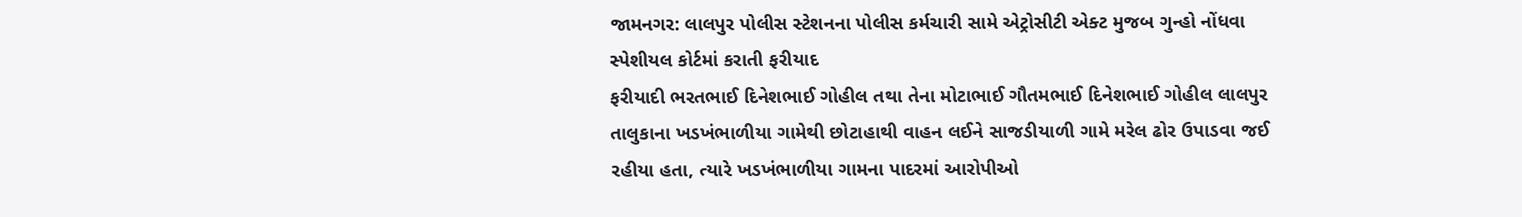જામનગર: લાલપુર પોલીસ સ્ટેશનના પોલીસ કર્મચારી સામે એટ્રોસીટી એક્ટ મુજબ ગુન્હો નોંધવા સ્પેશીયલ કોર્ટમાં કરાતી ફરીયાદ
ફરીયાદી ભરતભાઈ દિનેશભાઈ ગોહીલ તથા તેના મોટાભાઈ ગૌતમભાઈ દિનેશભાઈ ગોહીલ લાલપુર તાલુકાના ખડખંભાળીયા ગામેથી છોટાહાથી વાહન લઈને સાજડીયાળી ગામે મરેલ ઢોર ઉપાડવા જઈ રહીયા હતા, ત્યારે ખડખંભાળીયા ગામના પાદરમાં આરોપીઓ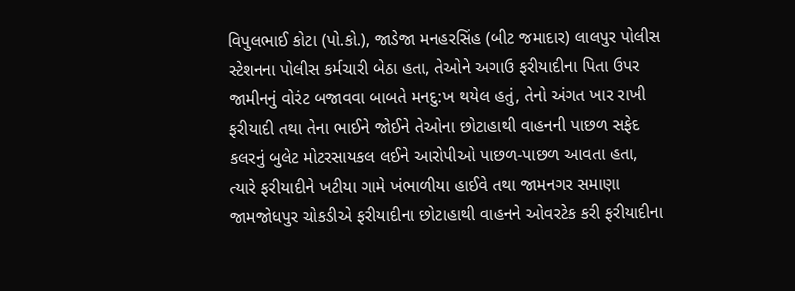વિપુલભાઈ કોટા (પો.કો.), જાડેજા મનહરસિંહ (બીટ જમાદાર) લાલપુર પોલીસ સ્ટેશનના પોલીસ કર્મચારી બેઠા હતા, તેઓને અગાઉ ફરીયાદીના પિતા ઉપર જામીનનું વોરંટ બજાવવા બાબતે મનદુ:ખ થયેલ હતું, તેનો અંગત ખાર રાખી ફરીયાદી તથા તેના ભાઈને જોઈને તેઓના છોટાહાથી વાહનની પાછળ સફેદ કલરનું બુલેટ મોટરસાયકલ લઈને આરોપીઓ પાછળ-પાછળ આવતા હતા, ત્યારે ફરીયાદીને ખટીયા ગામે ખંભાળીયા હાઈવે તથા જામનગર સમાણા જામજોધપુર ચોકડીએ ફરીયાદીના છોટાહાથી વાહનને ઓવરટેક કરી ફરીયાદીના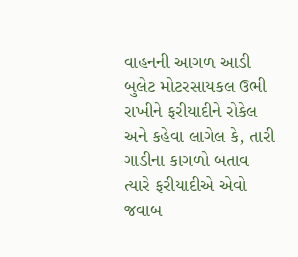વાહનની આગળ આડી બુલેટ મોટરસાયકલ ઉભી રાખીને ફરીયાદીને રોકેલ અને કહેવા લાગેલ કે, તારી ગાડીના કાગળો બતાવ ત્યારે ફરીયાદીએ એવો જવાબ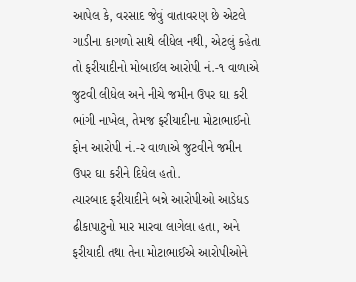આપેલ કે, વરસાદ જેવું વાતાવરણ છે એટલે ગાડીના કાગળો સાથે લીધેલ નથી, એટલું કહેતા તો ફરીયાદીનો મોબાઈલ આરોપી નં.-૧ વાળાએ જુટવી લીધેલ અને નીચે જમીન ઉપર ઘા કરી ભાંગી નાખેલ, તેમજ ફરીયાદીના મોટાભાઈનો ફોન આરોપી નં.-ર વાળાએ જુટવીને જમીન ઉપર ઘા કરીને દિધેલ હતો.
ત્યારબાદ ફરીયાદીને બન્ને આરોપીઓ આડેધડ ઢીકાપાટુનો માર મારવા લાગેલા હતા, અને ફરીયાદી તથા તેના મોટાભાઈએ આરોપીઓને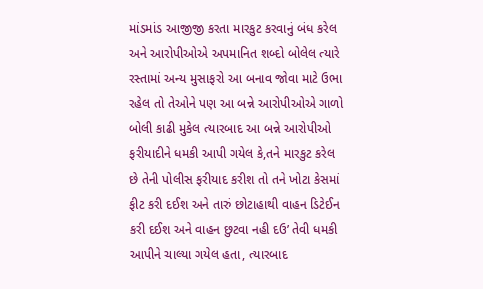માંડમાંડ આજીજી કરતા મારકુટ કરવાનું બંધ કરેલ અને આરોપીઓએ અપમાનિત શબ્દો બોલેલ ત્યારે રસ્તામાં અન્ય મુસાફરો આ બનાવ જોવા માટે ઉભા રહેલ તો તેઓને પણ આ બન્ને આરોપીઓએ ગાળો બોલી કાઢી મુકેલ ત્યારબાદ આ બન્ને આરોપીઓ ફરીયાદીને ધમકી આપી ગયેલ કે,તને મારકુટ કરેલ છે તેની પોલીસ ફરીયાદ કરીશ તો તને ખોટા કેસમાં ફીટ કરી દઈશ અને તારું છોટાહાથી વાહન ડિટેઈન કરી દઈશ અને વાહન છુટવા નહી દઉ’ તેવી ધમકી આપીને ચાલ્યા ગયેલ હતા, ત્યારબાદ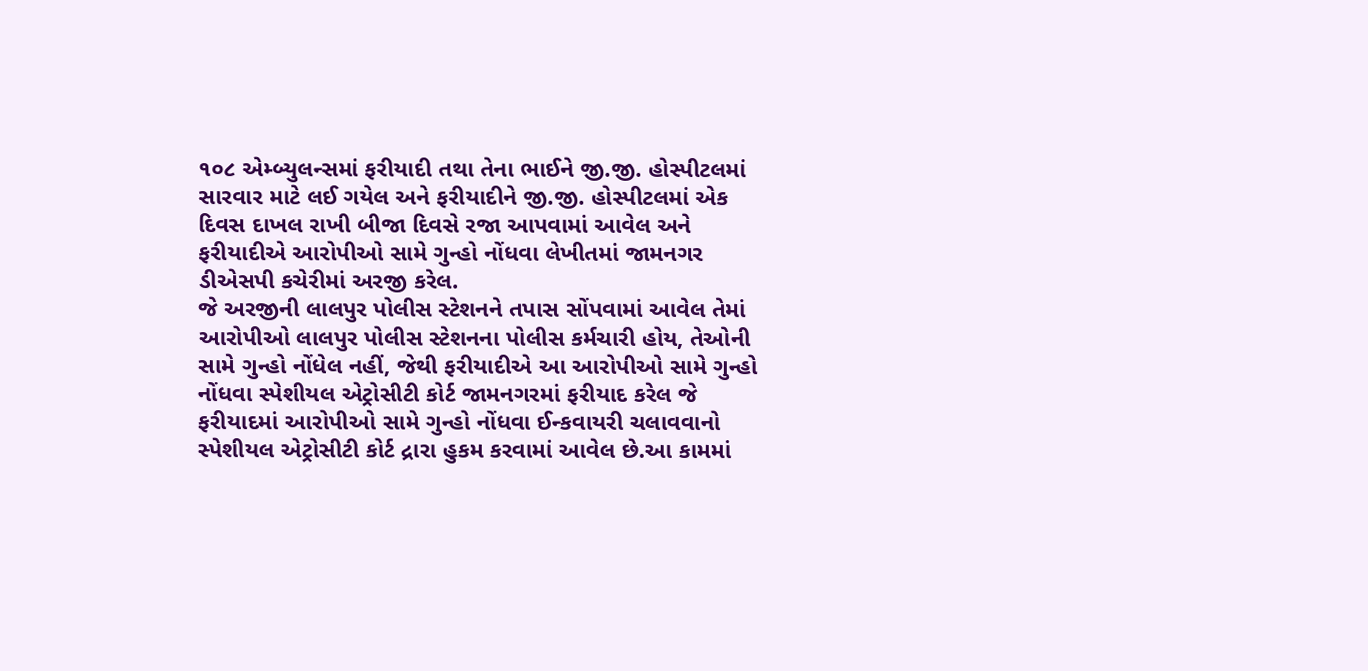૧૦૮ એમ્બ્યુલન્સમાં ફરીયાદી તથા તેના ભાઈને જી.જી. હોસ્પીટલમાં સારવાર માટે લઈ ગયેલ અને ફરીયાદીને જી.જી. હોસ્પીટલમાં એક દિવસ દાખલ રાખી બીજા દિવસે રજા આપવામાં આવેલ અને ફરીયાદીએ આરોપીઓ સામે ગુન્હો નોંધવા લેખીતમાં જામનગર ડીએસપી કચેરીમાં અરજી કરેલ.
જે અરજીની લાલપુર પોલીસ સ્ટેશનને તપાસ સોંપવામાં આવેલ તેમાં આરોપીઓ લાલપુર પોલીસ સ્ટેશનના પોલીસ કર્મચારી હોય, તેઓની સામે ગુન્હો નોંધેલ નહીં, જેથી ફરીયાદીએ આ આરોપીઓ સામે ગુન્હો નોંધવા સ્પેશીયલ એટ્રોસીટી કોર્ટ જામનગરમાં ફરીયાદ કરેલ જે ફરીયાદમાં આરોપીઓ સામે ગુન્હો નોંધવા ઈન્કવાયરી ચલાવવાનો સ્પેશીયલ એટ્રોસીટી કોર્ટ દ્રારા હુકમ કરવામાં આવેલ છે.આ કામમાં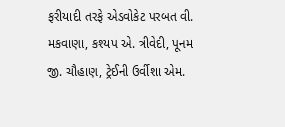ફરીયાદી તરફે એડવોકેટ પરબત વી. મકવાણા, કશ્યપ એ. ત્રીવેદી, પૂનમ જી. ચૌહાણ, ટ્રેઈની ઉર્વીશા એમ.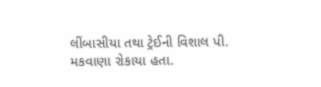લીંબાસીયા તથા ટ્રેઈની વિશાલ પી. મકવાણા રોકાયા હતા.